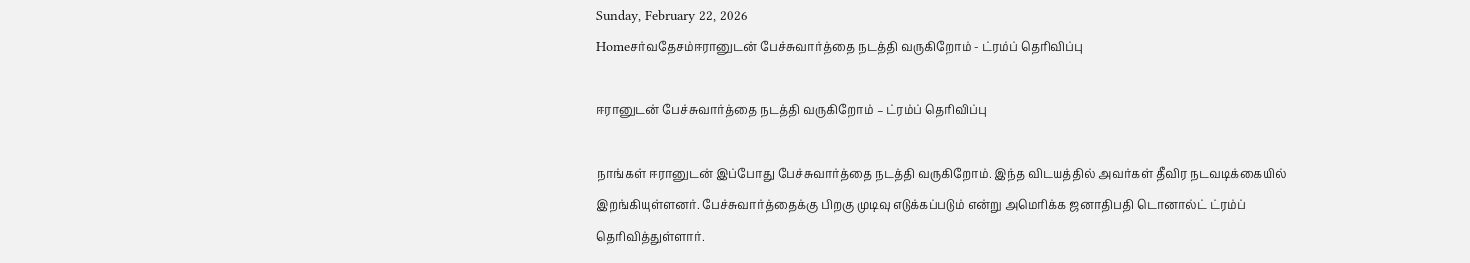Sunday, February 22, 2026
Homeசர்வதேசம்ஈரானுடன் பேச்சுவார்த்தை நடத்தி வருகிறோம் - ட்ரம்ப் தெரிவிப்பு

ஈரானுடன் பேச்சுவார்த்தை நடத்தி வருகிறோம் – ட்ரம்ப் தெரிவிப்பு

நாங்கள் ஈரானுடன் இப்போது பேச்சுவார்த்தை நடத்தி வருகிறோம். இந்த விடயத்தில் அவர்கள் தீவிர நடவடிக்கையில் இறங்கியுள்ளனர். பேச்சுவார்த்தைக்கு பிறகு முடிவு எடுக்கப்படும் என்று அமெரிக்க ஜனாதிபதி டொனால்ட் ட்ரம்ப் தெரிவித்துள்ளார்.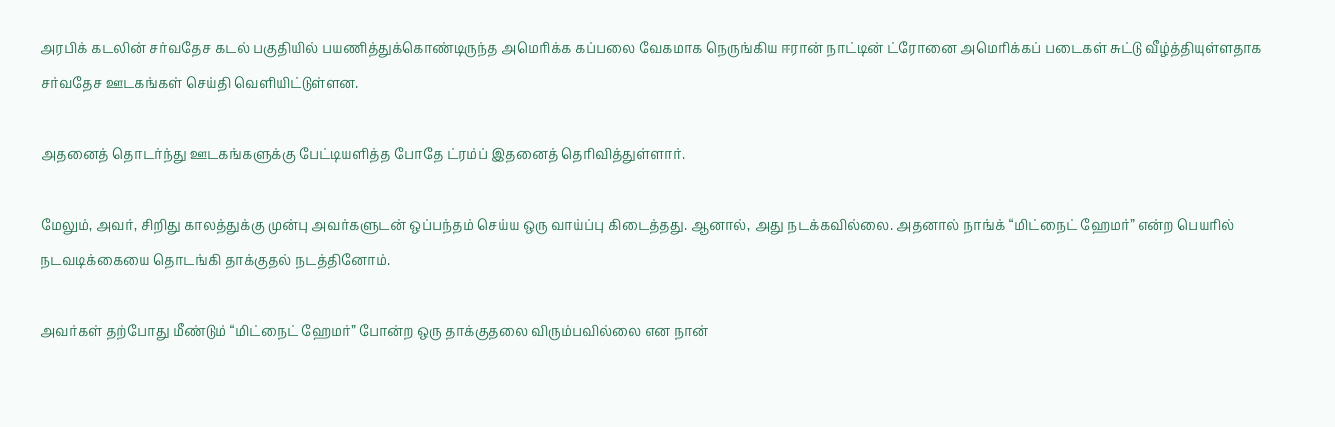அரபிக் கடலின் சர்வதேச கடல் பகுதியில் பயணித்துக்கொண்டிருந்த அமெரிக்க கப்பலை வேகமாக நெருங்கிய ஈரான் நாட்டின் ட்ரோனை அமெரிக்கப் படைகள் சுட்டு வீழ்த்தியுள்ளதாக சர்வதேச ஊடகங்கள் செய்தி வெளியிட்டுள்ளன.

அதனைத் தொடர்ந்து ஊடகங்களுக்கு பேட்டியளித்த போதே ட்ரம்ப் இதனைத் தெரிவித்துள்ளார்.

மேலும், அவர், சிறிது காலத்துக்கு முன்பு அவர்களுடன் ஒப்பந்தம் செய்ய ஒரு வாய்ப்பு கிடைத்தது. ஆனால், அது நடக்கவில்லை. அதனால் நாங்க் “மிட்நைட் ஹேமர்” என்ற பெயரில் நடவடிக்கையை தொடங்கி தாக்குதல் நடத்தினோம்.

அவர்கள் தற்போது மீண்டும் “மிட்நைட் ஹேமர்” போன்ற ஒரு தாக்குதலை விரும்பவில்லை என நான்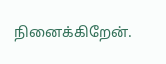நினைக்கிறேன்.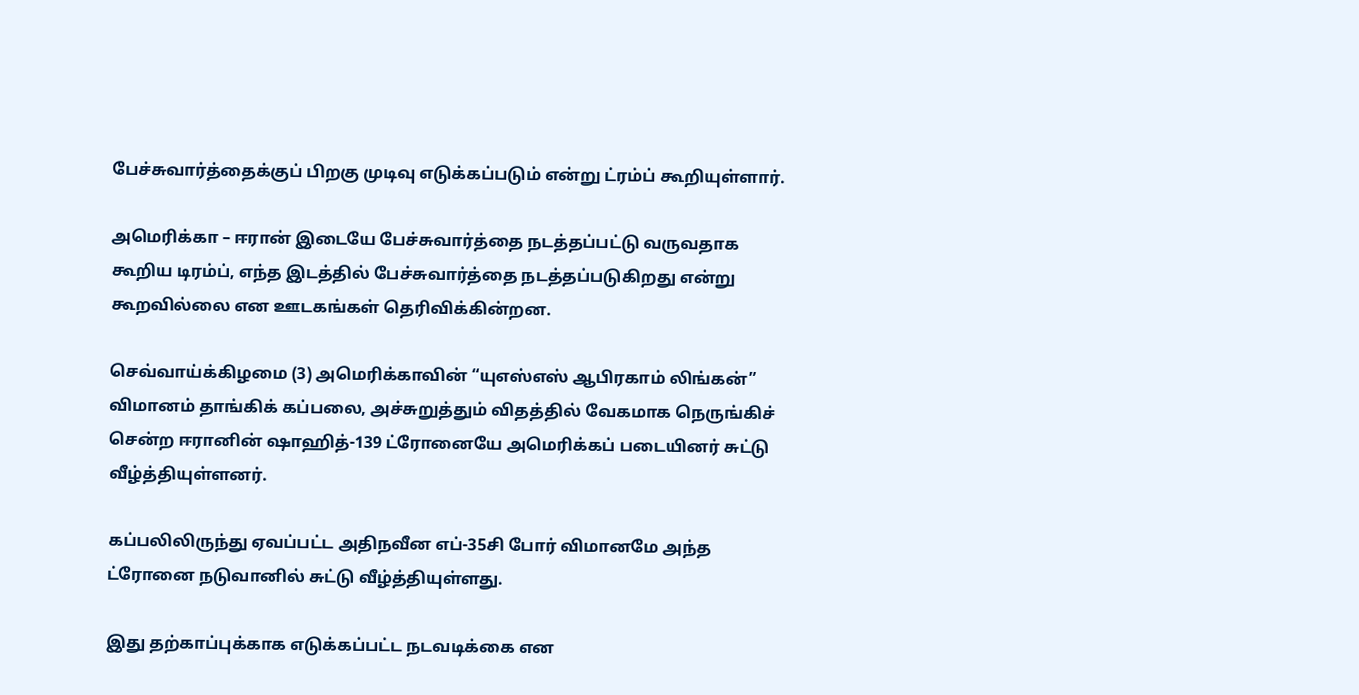பேச்சுவார்த்தைக்குப் பிறகு முடிவு எடுக்கப்படும் என்று ட்ரம்ப் கூறியுள்ளார்.

அமெரிக்கா – ஈரான் இடையே பேச்சுவார்த்தை நடத்தப்பட்டு வருவதாக கூறிய டிரம்ப், எந்த இடத்தில் பேச்சுவார்த்தை நடத்தப்படுகிறது என்று கூறவில்லை என ஊடகங்கள் தெரிவிக்கின்றன.

செவ்வாய்க்கிழமை (3) அமெரிக்காவின் “யுஎஸ்எஸ் ஆபிரகாம் லிங்கன்” விமானம் தாங்கிக் கப்பலை, அச்சுறுத்தும் விதத்தில் வேகமாக நெருங்கிச் சென்ற ஈரானின் ஷாஹித்-139 ட்ரோனையே அமெரிக்கப் படையினர் சுட்டு வீழ்த்தியுள்ளனர்.

கப்பலிலிருந்து ஏவப்பட்ட அதிநவீன எப்-35சி போர் விமானமே அந்த ட்ரோனை நடுவானில் சுட்டு வீழ்த்தியுள்ளது.

இது தற்காப்புக்காக எடுக்கப்பட்ட நடவடிக்கை என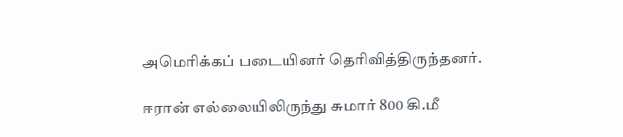அமெரிக்கப் படையினர் தெரிவித்திருந்தனர்.

ஈரான் எல்லையிலிருந்து சுமார் 800 கி.மீ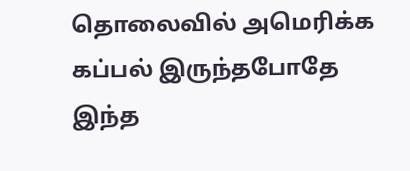தொலைவில் அமெரிக்க கப்பல் இருந்தபோதே இந்த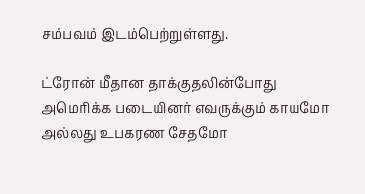சம்பவம் இடம்பெற்றுள்ளது.

ட்ரோன் மீதான தாக்குதலின்போது அமெரிக்க படையினர் எவருக்கும் காயமோ அல்லது உபகரண சேதமோ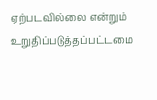ஏற்படவில்லை என்றும் உறுதிப்படுத்தப்பட்டமை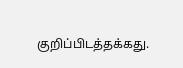குறிப்பிடத்தக்கது.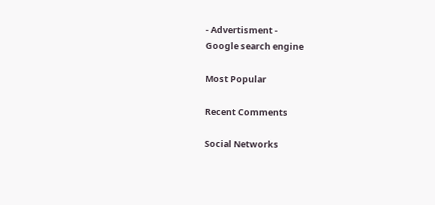- Advertisment -
Google search engine

Most Popular

Recent Comments

Social Networks